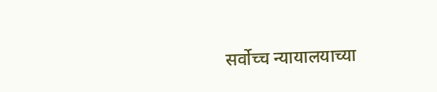सर्वोच्च न्यायालयाच्या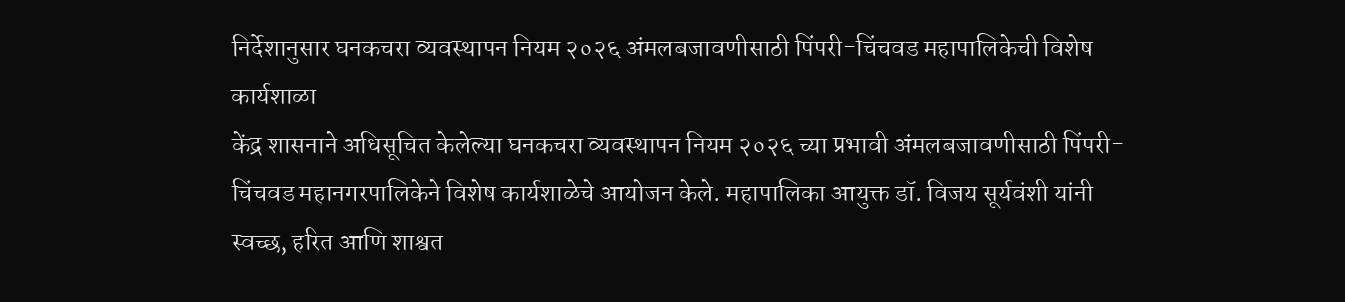निर्देशानुसार घनकचरा व्यवस्थापन नियम २०२६ अंमलबजावणीसाठी पिंपरी-चिंचवड महापालिकेची विशेष कार्यशाळा
केंद्र शासनाने अधिसूचित केलेल्या घनकचरा व्यवस्थापन नियम २०२६ च्या प्रभावी अंमलबजावणीसाठी पिंपरी-चिंचवड महानगरपालिकेने विशेष कार्यशाळेचे आयोजन केले. महापालिका आयुक्त डॉ. विजय सूर्यवंशी यांनी स्वच्छ, हरित आणि शाश्वत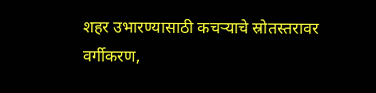शहर उभारण्यासाठी कचऱ्याचे स्रोतस्तरावर वर्गीकरण,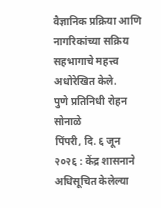वैज्ञानिक प्रक्रिया आणि नागरिकांच्या सक्रिय सहभागाचे महत्त्व अधोरेखित केले.
पुणे प्रतिनिधी रोहन सोनाळे
पिंपरी, दि. ६ जून २०२६ : केंद्र शासनाने अधिसूचित केलेल्या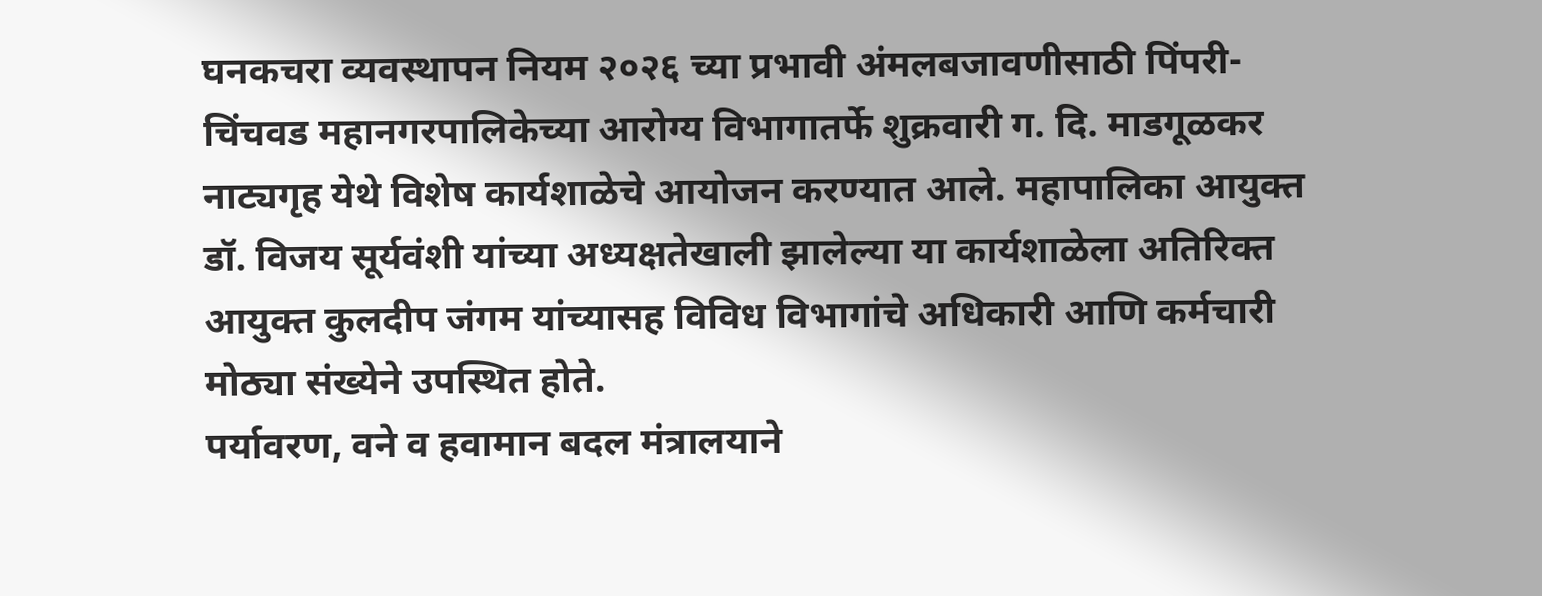घनकचरा व्यवस्थापन नियम २०२६ च्या प्रभावी अंमलबजावणीसाठी पिंपरी-चिंचवड महानगरपालिकेच्या आरोग्य विभागातर्फे शुक्रवारी ग. दि. माडगूळकर नाट्यगृह येथे विशेष कार्यशाळेचे आयोजन करण्यात आले. महापालिका आयुक्त डॉ. विजय सूर्यवंशी यांच्या अध्यक्षतेखाली झालेल्या या कार्यशाळेला अतिरिक्त आयुक्त कुलदीप जंगम यांच्यासह विविध विभागांचे अधिकारी आणि कर्मचारी मोठ्या संख्येने उपस्थित होते.
पर्यावरण, वने व हवामान बदल मंत्रालयाने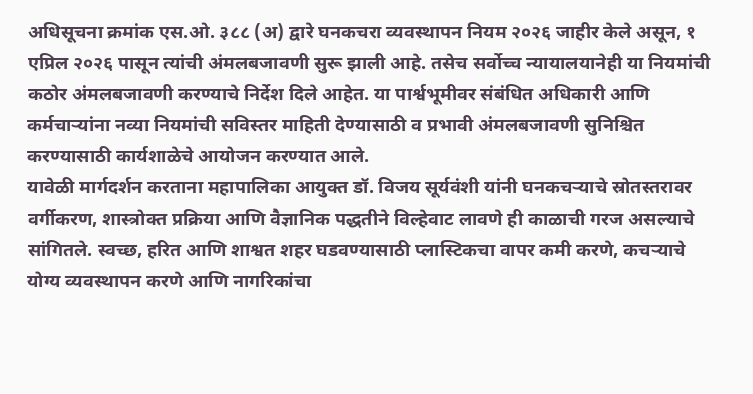अधिसूचना क्रमांक एस.ओ. ३८८ (अ) द्वारे घनकचरा व्यवस्थापन नियम २०२६ जाहीर केले असून, १ एप्रिल २०२६ पासून त्यांची अंमलबजावणी सुरू झाली आहे. तसेच सर्वोच्च न्यायालयानेही या नियमांची कठोर अंमलबजावणी करण्याचे निर्देश दिले आहेत. या पार्श्वभूमीवर संबंधित अधिकारी आणि कर्मचाऱ्यांना नव्या नियमांची सविस्तर माहिती देण्यासाठी व प्रभावी अंमलबजावणी सुनिश्चित करण्यासाठी कार्यशाळेचे आयोजन करण्यात आले.
यावेळी मार्गदर्शन करताना महापालिका आयुक्त डॉ. विजय सूर्यवंशी यांनी घनकचऱ्याचे स्रोतस्तरावर वर्गीकरण, शास्त्रोक्त प्रक्रिया आणि वैज्ञानिक पद्धतीने विल्हेवाट लावणे ही काळाची गरज असल्याचे सांगितले. स्वच्छ, हरित आणि शाश्वत शहर घडवण्यासाठी प्लास्टिकचा वापर कमी करणे, कचऱ्याचे योग्य व्यवस्थापन करणे आणि नागरिकांचा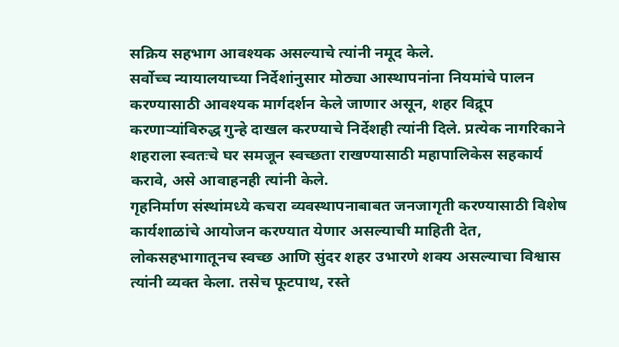सक्रिय सहभाग आवश्यक असल्याचे त्यांनी नमूद केले.
सर्वोच्च न्यायालयाच्या निर्देशांनुसार मोठ्या आस्थापनांना नियमांचे पालन करण्यासाठी आवश्यक मार्गदर्शन केले जाणार असून, शहर विद्रूप करणाऱ्यांविरुद्ध गुन्हे दाखल करण्याचे निर्देशही त्यांनी दिले. प्रत्येक नागरिकाने शहराला स्वतःचे घर समजून स्वच्छता राखण्यासाठी महापालिकेस सहकार्य करावे, असे आवाहनही त्यांनी केले.
गृहनिर्माण संस्थांमध्ये कचरा व्यवस्थापनाबाबत जनजागृती करण्यासाठी विशेष कार्यशाळांचे आयोजन करण्यात येणार असल्याची माहिती देत, लोकसहभागातूनच स्वच्छ आणि सुंदर शहर उभारणे शक्य असल्याचा विश्वास त्यांनी व्यक्त केला. तसेच फूटपाथ, रस्ते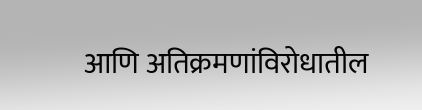आणि अतिक्रमणांविरोधातील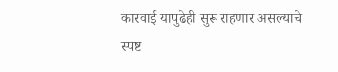कारवाई यापुढेही सुरू राहणार असल्याचे स्पष्ट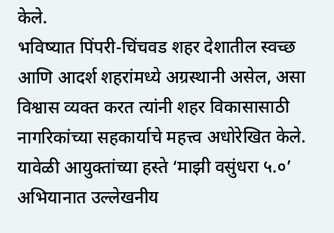केले.
भविष्यात पिंपरी-चिंचवड शहर देशातील स्वच्छ आणि आदर्श शहरांमध्ये अग्रस्थानी असेल, असा विश्वास व्यक्त करत त्यांनी शहर विकासासाठी नागरिकांच्या सहकार्याचे महत्त्व अधोरेखित केले.
यावेळी आयुक्तांच्या हस्ते ‘माझी वसुंधरा ५.०’ अभियानात उल्लेखनीय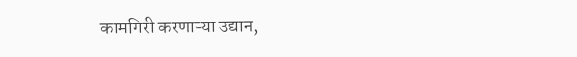कामगिरी करणाऱ्या उद्यान,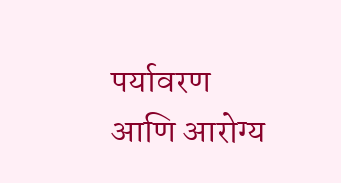पर्यावरण आणि आरोग्य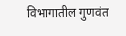विभागातील गुणवंत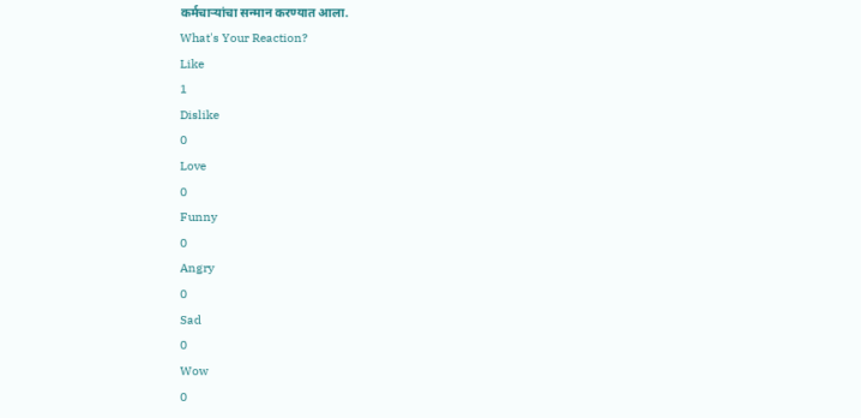कर्मचाऱ्यांचा सन्मान करण्यात आला.
What's Your Reaction?
Like
1
Dislike
0
Love
0
Funny
0
Angry
0
Sad
0
Wow
0